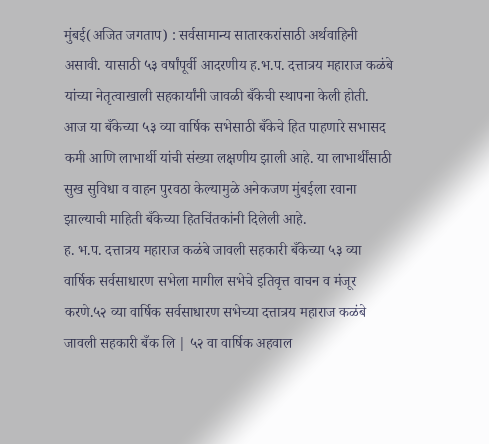मुंबई(अजित जगताप) : सर्वसामान्य सातारकरांसाठी अर्थवाहिनी असावी. यासाठी ५३ वर्षांपूर्वी आदरणीय ह.भ.प. दत्तात्रय महाराज कळंबे यांच्या नेतृत्वाखाली सहकार्यांनी जावळी बँकेची स्थापना केली होती. आज या बँकेच्या ५३ व्या वार्षिक सभेसाठी बँकेचे हित पाहणारे सभासद कमी आणि लाभार्थी यांची संख्या लक्षणीय झाली आहे. या लाभार्थींसाठी सुख सुविधा व वाहन पुरवठा केल्यामुळे अनेकजण मुंबईला रवाना झाल्याची माहिती बँकेच्या हितचिंतकांनी दिलेली आहे.
ह. भ.प. दत्तात्रय महाराज कळंबे जावली सहकारी बँकेच्या ५३ व्या वार्षिक सर्वसाधारण सभेला मागील सभेचे इतिवृत्त वाचन व मंजूर करणे.५२ व्या वार्षिक सर्वसाधारण सभेच्या दत्तात्रय महाराज कळंबे जावली सहकारी बँक लि | ५२ वा वार्षिक अहवाल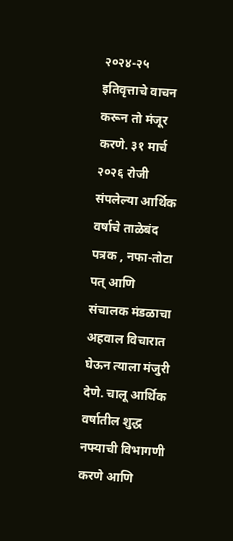२०२४-२५ इतिवृत्ताचे वाचन करून तो मंजूर करणे. ३१ मार्च २०२६ रोजी संपलेल्या आर्थिक वर्षाचे ताळेबंद पत्रक , नफा-तोटा पत् आणि संचालक मंडळाचा अहवाल विचारात घेऊन त्याला मंजुरी देणे. चालू आर्थिक वर्षातील शुद्ध नफ्याची विभागणी करणे आणि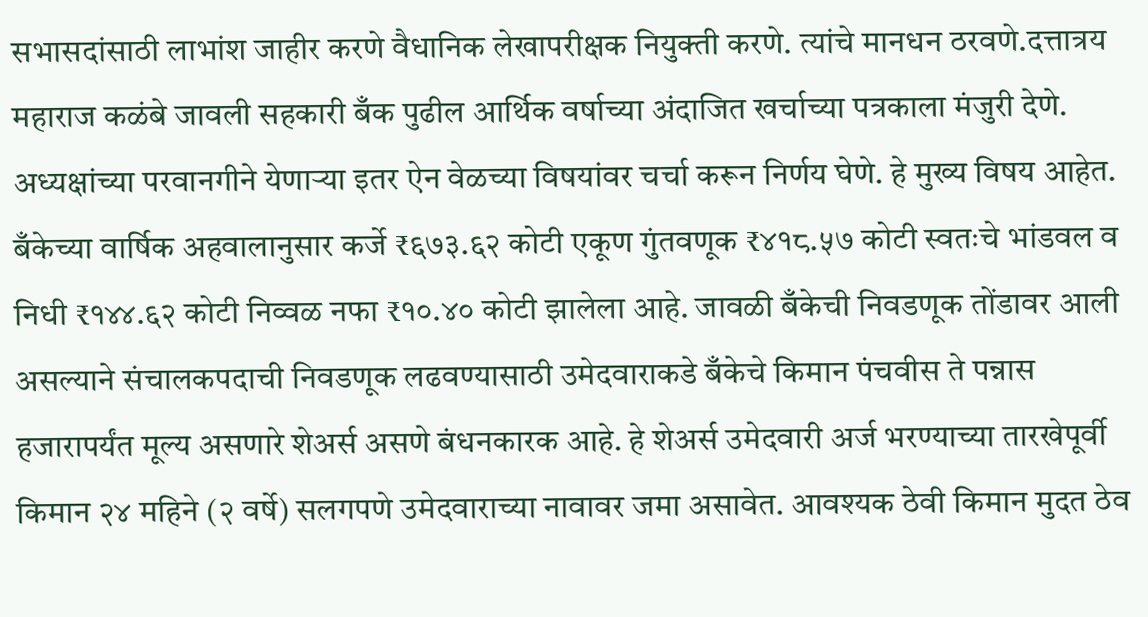सभासदांसाठी लाभांश जाहीर करणे वैधानिक लेखापरीक्षक नियुक्ती करणे. त्यांचे मानधन ठरवणे.दत्तात्रय महाराज कळंबे जावली सहकारी बँक पुढील आर्थिक वर्षाच्या अंदाजित खर्चाच्या पत्रकाला मंजुरी देणे. अध्यक्षांच्या परवानगीने येणाऱ्या इतर ऐन वेळच्या विषयांवर चर्चा करून निर्णय घेणे. हे मुख्य विषय आहेत. बँकेच्या वार्षिक अहवालानुसार कर्जे ₹६७३.६२ कोटी एकूण गुंतवणूक ₹४१८.५७ कोटी स्वतःचे भांडवल व निधी ₹१४४.६२ कोटी निव्वळ नफा ₹१०.४० कोटी झालेला आहे. जावळी बँकेची निवडणूक तोंडावर आली असल्याने संचालकपदाची निवडणूक लढवण्यासाठी उमेदवाराकडे बँकेचे किमान पंचवीस ते पन्नास हजारापर्यंत मूल्य असणारे शेअर्स असणे बंधनकारक आहे. हे शेअर्स उमेदवारी अर्ज भरण्याच्या तारखेपूर्वी किमान २४ महिने (२ वर्षे) सलगपणे उमेदवाराच्या नावावर जमा असावेत. आवश्यक ठेवी किमान मुदत ठेव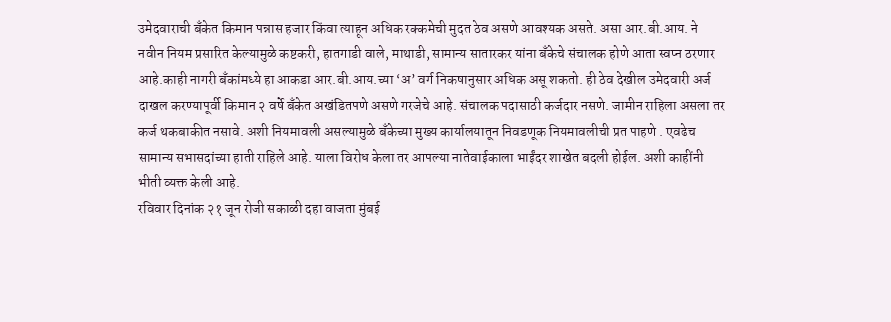उमेदवाराची बँकेत किमान पन्नास हजार किंवा त्याहून अधिक रक्कमेची मुदत ठेव असणे आवश्यक असते. असा आर.बी.आय. ने नवीन नियम प्रसारित केल्यामुळे कष्टकरी, हातगाडी वाले, माथाडी, सामान्य सातारकर यांना बँकेचे संचालक होणे आता स्वप्न ठरणार आहे.काही नागरी बँकांमध्ये हा आकडा आर.बी.आय.च्या ‘अ’ वर्ग निकषानुसार अधिक असू शकतो. ही ठेव देखील उमेदवारी अर्ज दाखल करण्यापूर्वी किमान २ वर्षे बँकेत अखंडितपणे असणे गरजेचे आहे. संचालक पदासाठी कर्जदार नसणे. जामीन राहिला असला तर कर्ज थकबाकीत नसावे. अशी नियमावली असल्यामुळे बँकेच्या मुख्य कार्यालयातून निवडणूक नियमावलीची प्रत पाहणे . एवढेच सामान्य सभासदांच्या हाती राहिले आहे. याला विरोध केला तर आपल्या नातेवाईकाला भाईंदर शाखेत बदली होईल. अशी काहींनी भीती व्यक्त केली आहे.
रविवार दिनांक २१ जून रोजी सकाळी दहा वाजता मुंबई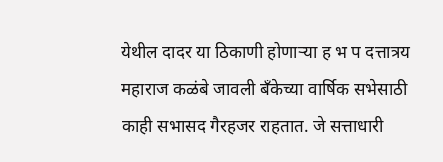येथील दादर या ठिकाणी होणाऱ्या ह भ प दत्तात्रय महाराज कळंबे जावली बँकेच्या वार्षिक सभेसाठी काही सभासद गैरहजर राहतात. जे सत्ताधारी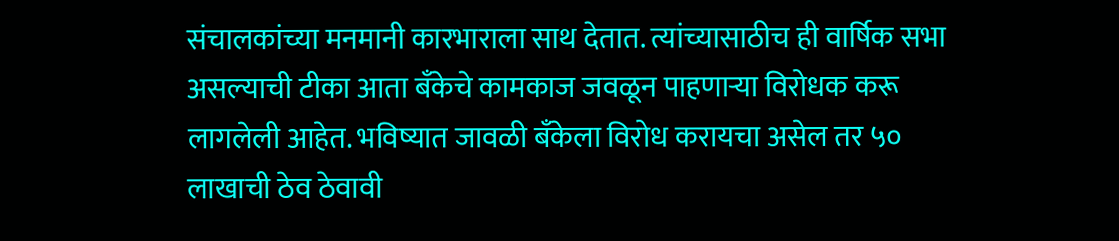संचालकांच्या मनमानी कारभाराला साथ देतात. त्यांच्यासाठीच ही वार्षिक सभा असल्याची टीका आता बँकेचे कामकाज जवळून पाहणाऱ्या विरोधक करू लागलेली आहेत. भविष्यात जावळी बँकेला विरोध करायचा असेल तर ५० लाखाची ठेव ठेवावी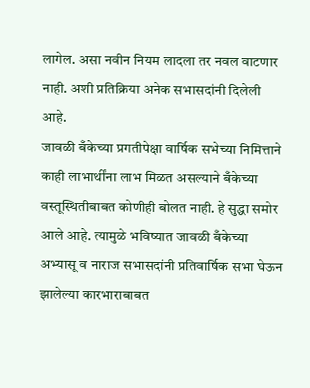लागेल. असा नवीन नियम लादला तर नवल वाटणार नाही. अशी प्रतिक्रिया अनेक सभासदांनी दिलेली आहे.
जावळी बँकेच्या प्रगतीपेक्षा वार्षिक सभेच्या निमित्ताने काही लाभार्थींना लाभ मिळत असल्याने बँकेच्या वस्तूस्थितीबाबत कोणीही बोलत नाही. हे सुद्धा समोर आले आहे. त्यामुळे भविष्यात जावळी बँकेच्या अभ्यासू व नाराज सभासदांनी प्रतिवार्षिक सभा घेऊन झालेल्या कारभाराबाबत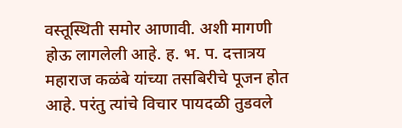वस्तूस्थिती समोर आणावी. अशी मागणी होऊ लागलेली आहे. ह. भ. प. दत्तात्रय महाराज कळंबे यांच्या तसबिरीचे पूजन होत आहे. परंतु त्यांचे विचार पायदळी तुडवले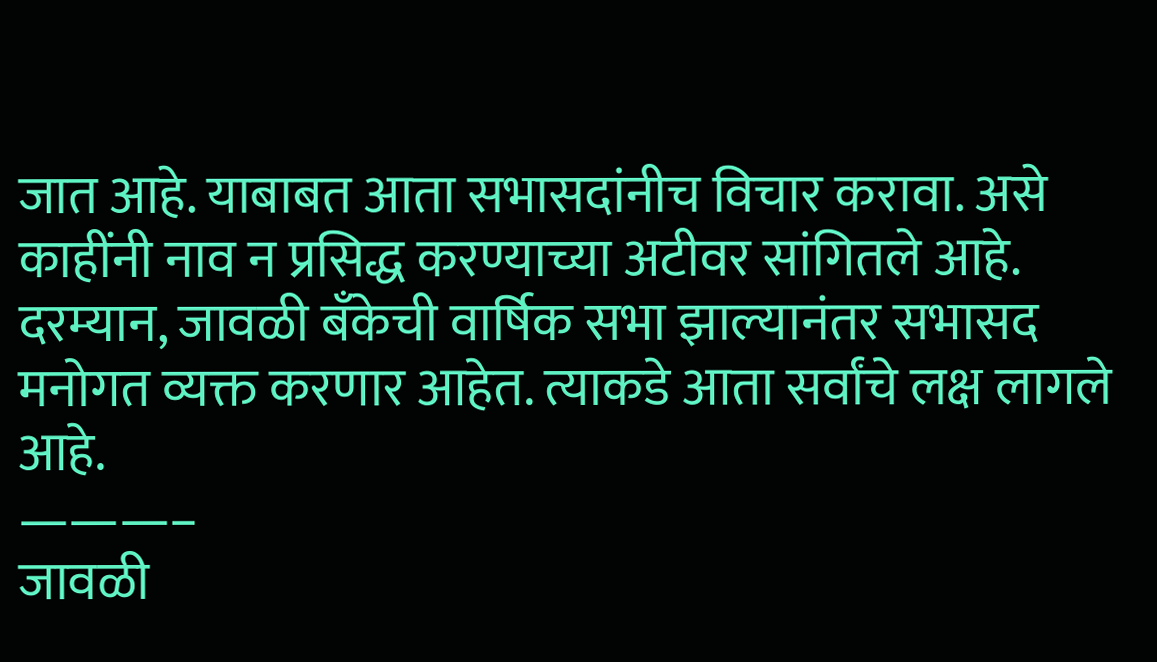जात आहे. याबाबत आता सभासदांनीच विचार करावा. असे काहींनी नाव न प्रसिद्ध करण्याच्या अटीवर सांगितले आहे. दरम्यान, जावळी बँकेची वार्षिक सभा झाल्यानंतर सभासद मनोगत व्यक्त करणार आहेत. त्याकडे आता सर्वांचे लक्ष लागले आहे.
———–
जावळी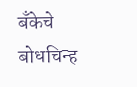बँकेचे बोधचिन्ह